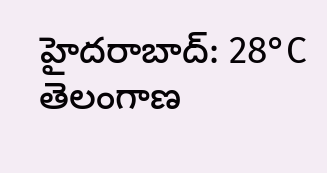హైదరాబాద్: 28°C
తెలంగాణ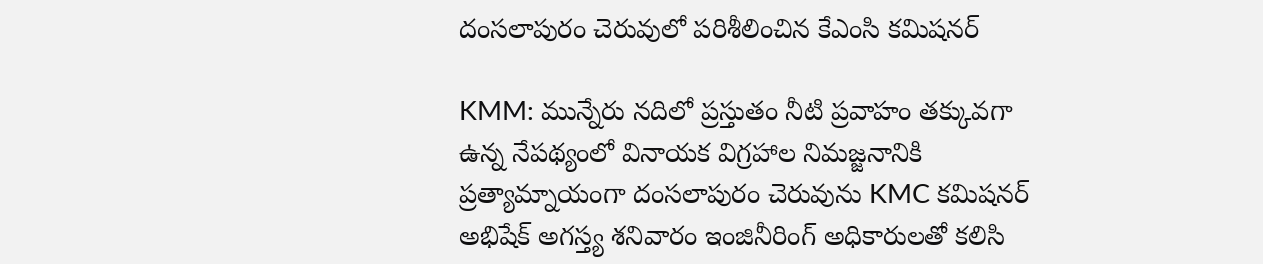దంసలాపురం చెరువులో పరిశీలించిన కేఎంసి కమిషనర్

KMM: మున్నేరు నదిలో ప్రస్తుతం నీటి ప్రవాహం తక్కువగా ఉన్న నేపథ్యంలో వినాయక విగ్రహాల నిమజ్జనానికి ప్రత్యామ్నాయంగా దంసలాపురం చెరువును KMC కమిషనర్ అభిషేక్ అగస్త్య శనివారం ఇంజినీరింగ్ అధికారులతో కలిసి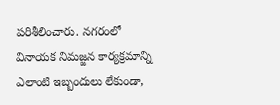పరిశీలించారు. నగరంలో వినాయక నిమజ్జన కార్యక్రమాన్ని ఎలాంటి ఇబ్బందులు లేకుండా,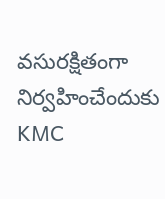వసురక్షితంగా నిర్వహించేందుకు KMC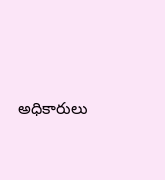అధికారులు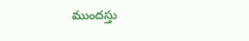ముందస్తు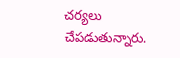చర్యలు చేపడుతున్నారు.